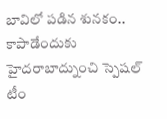బావిలో పడిన శునకం.. కాపాడేందుకు హైదరాబాద్నుంచి స్పెషల్ టీం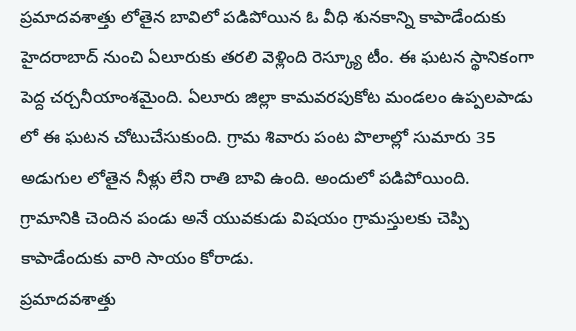ప్రమాదవశాత్తు లోతైన బావిలో పడిపోయిన ఓ వీధి శునకాన్ని కాపాడేందుకు హైదరాబాద్ నుంచి ఏలూరుకు తరలి వెళ్లింది రెస్క్యూ టీం. ఈ ఘటన స్థానికంగా పెద్ద చర్చనీయాంశమైంది. ఏలూరు జిల్లా కామవరపుకోట మండలం ఉప్పలపాడు లో ఈ ఘటన చోటుచేసుకుంది. గ్రామ శివారు పంట పొలాల్లో సుమారు 35 అడుగుల లోతైన నీళ్లు లేని రాతి బావి ఉంది. అందులో పడిపోయింది. గ్రామానికి చెందిన పండు అనే యువకుడు విషయం గ్రామస్తులకు చెప్పి కాపాడేందుకు వారి సాయం కోరాడు.
ప్రమాదవశాత్తు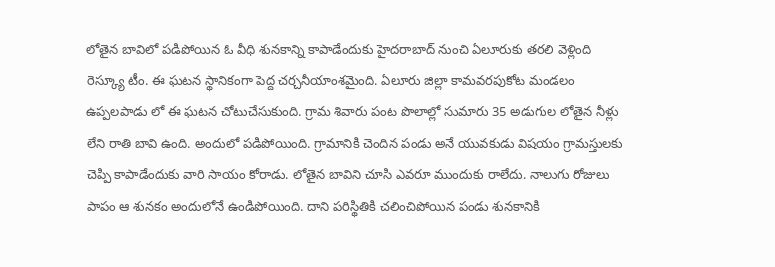లోతైన బావిలో పడిపోయిన ఓ వీధి శునకాన్ని కాపాడేందుకు హైదరాబాద్ నుంచి ఏలూరుకు తరలి వెళ్లింది రెస్క్యూ టీం. ఈ ఘటన స్థానికంగా పెద్ద చర్చనీయాంశమైంది. ఏలూరు జిల్లా కామవరపుకోట మండలం ఉప్పలపాడు లో ఈ ఘటన చోటుచేసుకుంది. గ్రామ శివారు పంట పొలాల్లో సుమారు 35 అడుగుల లోతైన నీళ్లు లేని రాతి బావి ఉంది. అందులో పడిపోయింది. గ్రామానికి చెందిన పండు అనే యువకుడు విషయం గ్రామస్తులకు చెప్పి కాపాడేందుకు వారి సాయం కోరాడు. లోతైన బావిని చూసి ఎవరూ ముందుకు రాలేదు. నాలుగు రోజులు పాపం ఆ శునకం అందులోనే ఉండిపోయింది. దాని పరిస్థితికి చలించిపోయిన పండు శునకానికి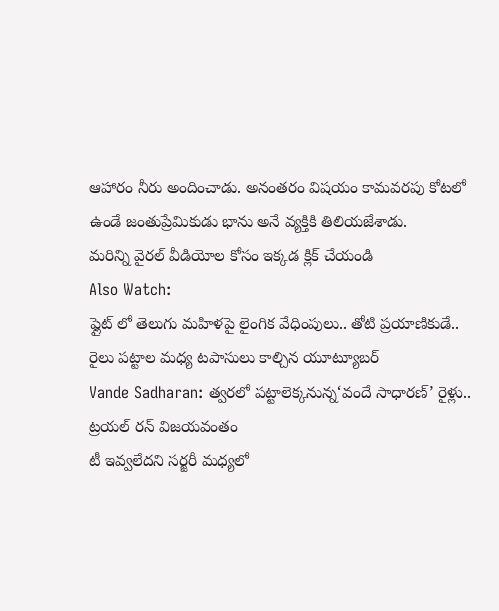ఆహారం నీరు అందించాడు. అనంతరం విషయం కామవరపు కోటలో ఉండే జంతుప్రేమికుడు భాను అనే వ్యక్తికి తిలియజేశాడు.
మరిన్ని వైరల్ వీడియోల కోసం ఇక్కడ క్లిక్ చేయండి
Also Watch:
ఫ్లైట్ లో తెలుగు మహిళపై లైంగిక వేధింపులు.. తోటి ప్రయాణికుడే..
రైలు పట్టాల మధ్య టపాసులు కాల్చిన యూట్యూబర్
Vande Sadharan: త్వరలో పట్టాలెక్కనున్న‘వందే సాధారణ్’ రైళ్లు.. ట్రయల్ రన్ విజయవంతం
టీ ఇవ్వలేదని సర్జరీ మధ్యలో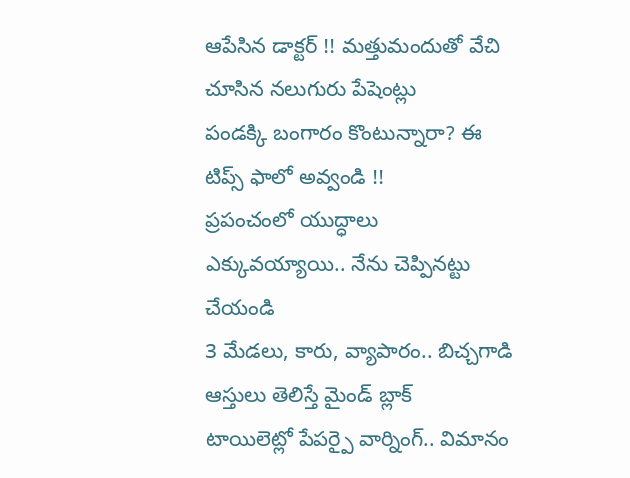ఆపేసిన డాక్టర్ !! మత్తుమందుతో వేచి చూసిన నలుగురు పేషెంట్లు
పండక్కి బంగారం కొంటున్నారా? ఈ టిప్స్ ఫాలో అవ్వండి !!
ప్రపంచంలో యుద్ధాలు ఎక్కువయ్యాయి.. నేను చెప్పినట్టు చేయండి
3 మేడలు, కారు, వ్యాపారం.. బిచ్చగాడి ఆస్తులు తెలిస్తే మైండ్ బ్లాక్
టాయిలెట్లో పేపర్పై వార్నింగ్.. విమానం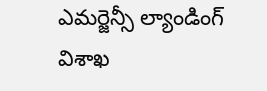ఎమర్జెన్సీ ల్యాండింగ్
విశాఖ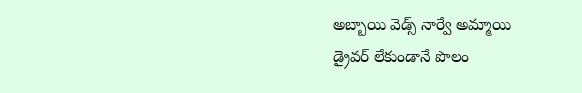అబ్బాయి వెడ్స్ నార్వే అమ్మాయి
డ్రైవర్ లేకుండానే పొలం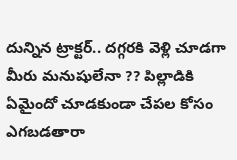దున్నిన ట్రాక్టర్.. దగ్గరకి వెళ్లి చూడగా
మీరు మనుషులేనా ?? పిల్లాడికి ఏమైందో చూడకుండా చేపల కోసం ఎగబడతారా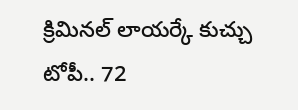క్రిమినల్ లాయర్కే కుచ్చు టోపీ.. 72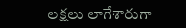లక్షలు లాగేశారుగా